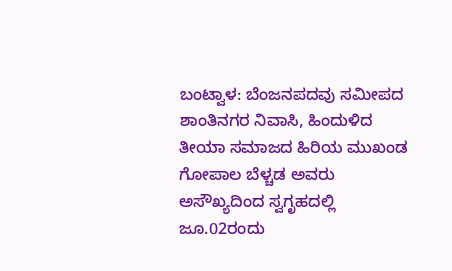ಬಂಟ್ವಾಳ: ಬೆಂಜನಪದವು ಸಮೀಪದ ಶಾಂತಿನಗರ ನಿವಾಸಿ, ಹಿಂದುಳಿದ ತೀಯಾ ಸಮಾಜದ ಹಿರಿಯ ಮುಖಂಡ ಗೋಪಾಲ ಬೆಳ್ಚಡ ಅವರು ಅಸೌಖ್ಯದಿಂದ ಸ್ವಗೃಹದಲ್ಲಿ ಜೂ.02ರಂದು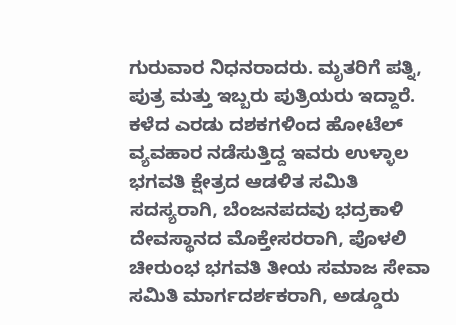ಗುರುವಾರ ನಿಧನರಾದರು. ಮೃತರಿಗೆ ಪತ್ನಿ, ಪುತ್ರ ಮತ್ತು ಇಬ್ಬರು ಪುತ್ರಿಯರು ಇದ್ದಾರೆ.
ಕಳೆದ ಎರಡು ದಶಕಗಳಿಂದ ಹೋಟೆಲ್ ವ್ಯವಹಾರ ನಡೆಸುತ್ತಿದ್ದ ಇವರು ಉಳ್ಳಾಲ ಭಗವತಿ ಕ್ಷೇತ್ರದ ಆಡಳಿತ ಸಮಿತಿ ಸದಸ್ಯರಾಗಿ, ಬೆಂಜನಪದವು ಭದ್ರಕಾಳಿ ದೇವಸ್ಥಾನದ ಮೊಕ್ತೇಸರರಾಗಿ, ಪೊಳಲಿ ಚೀರುಂಭ ಭಗವತಿ ತೀಯ ಸಮಾಜ ಸೇವಾ ಸಮಿತಿ ಮಾರ್ಗದರ್ಶಕರಾಗಿ, ಅಡ್ಡೂರು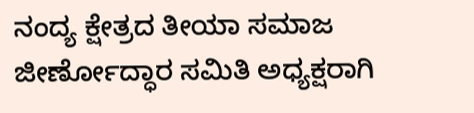ನಂದ್ಯ ಕ್ಷೇತ್ರದ ತೀಯಾ ಸಮಾಜ ಜೀರ್ಣೋದ್ಧಾರ ಸಮಿತಿ ಅಧ್ಯಕ್ಷರಾಗಿ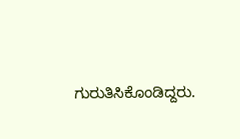ಗುರುತಿಸಿಕೊಂಡಿದ್ದರು.